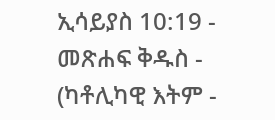ኢሳይያስ 10:19 - መጽሐፍ ቅዱስ - (ካቶሊካዊ እትም -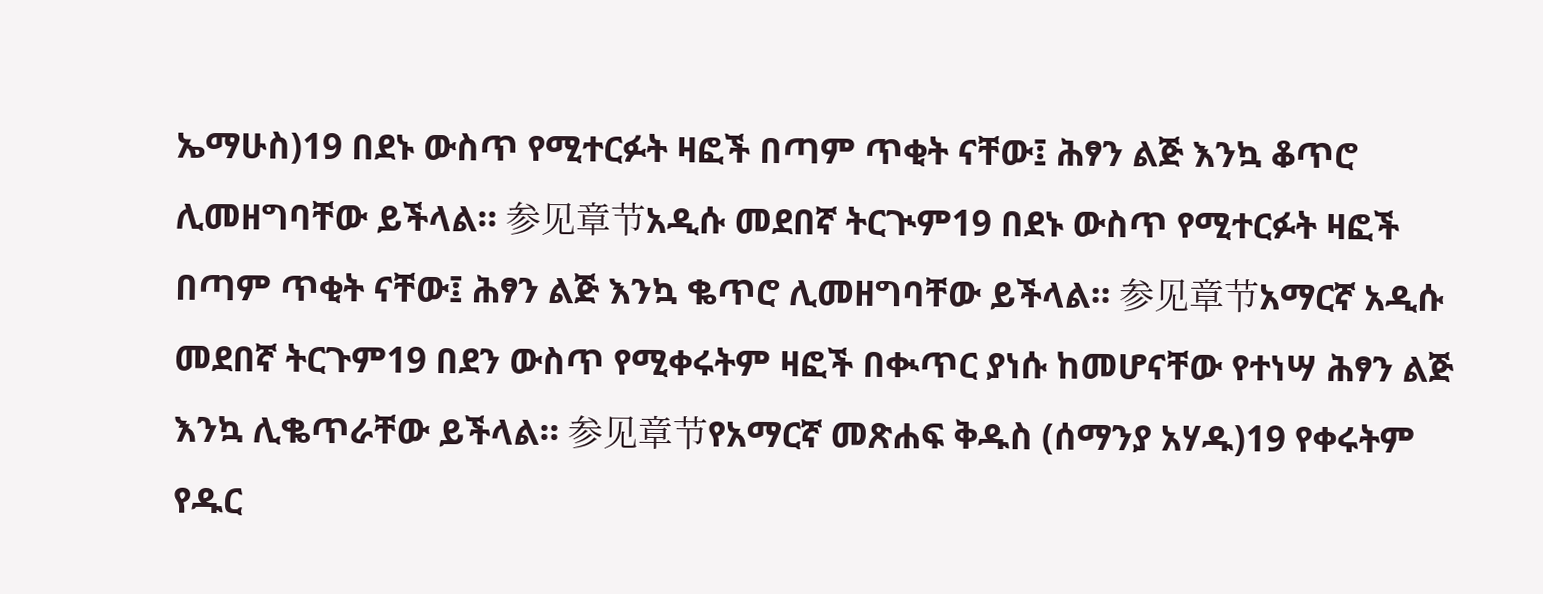ኤማሁስ)19 በደኑ ውስጥ የሚተርፉት ዛፎች በጣም ጥቂት ናቸው፤ ሕፃን ልጅ እንኳ ቆጥሮ ሊመዘግባቸው ይችላል። 参见章节አዲሱ መደበኛ ትርጒም19 በደኑ ውስጥ የሚተርፉት ዛፎች በጣም ጥቂት ናቸው፤ ሕፃን ልጅ እንኳ ቈጥሮ ሊመዘግባቸው ይችላል። 参见章节አማርኛ አዲሱ መደበኛ ትርጉም19 በደን ውስጥ የሚቀሩትም ዛፎች በቊጥር ያነሱ ከመሆናቸው የተነሣ ሕፃን ልጅ እንኳ ሊቈጥራቸው ይችላል። 参见章节የአማርኛ መጽሐፍ ቅዱስ (ሰማንያ አሃዱ)19 የቀሩትም የዱር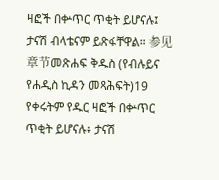ዛፎች በቍጥር ጥቂት ይሆናሉ፤ ታናሽ ብላቴናም ይጽፋቸዋል። 参见章节መጽሐፍ ቅዱስ (የብሉይና የሐዲስ ኪዳን መጻሕፍት)19 የቀሩትም የዱር ዛፎች በቍጥር ጥቂት ይሆናሉ፥ ታናሽ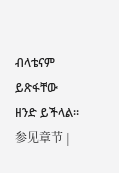ብላቴናም ይጽፋቸው ዘንድ ይችላል። 参见章节 |